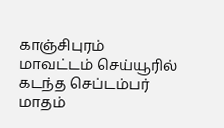காஞ்சிபுரம் மாவட்டம் செய்யூரில் கடந்த செப்டம்பர் மாதம்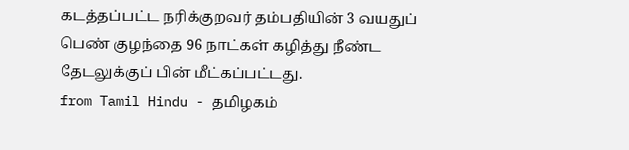கடத்தப்பட்ட நரிக்குறவர் தம்பதியின் 3 வயதுப் பெண் குழந்தை 96 நாட்கள் கழித்து நீண்ட தேடலுக்குப் பின் மீட்கப்பட்டது.
from Tamil Hindu - தமிழகம்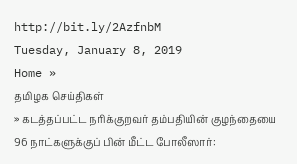http://bit.ly/2AzfnbM
Tuesday, January 8, 2019
Home »
தமிழக செய்திகள்
» கடத்தப்பட்ட நரிக்குறவர் தம்பதியின் குழந்தையை 96 நாட்களுக்குப் பின் மீட்ட போலீஸார்: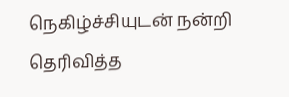நெகிழ்ச்சியுடன் நன்றி தெரிவித்த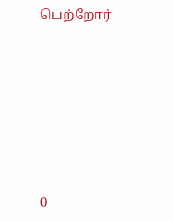பெற்றோர்







0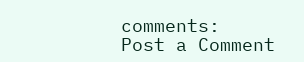comments:
Post a Comment